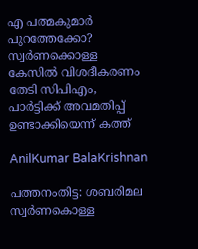എ പത്മകുമാർ പുറത്തേക്കോ? സ്വർണക്കൊള്ള കേസിൽ വിശദീകരണം തേടി സിപിഎം, പാർട്ടിക്ക് അവമതിപ്പ് ഉണ്ടാക്കിയെന്ന് കത്ത്

AnilKumar BalaKrishnan

പത്തനംതിട്ട: ശബരിമല സ്വർണകൊള്ള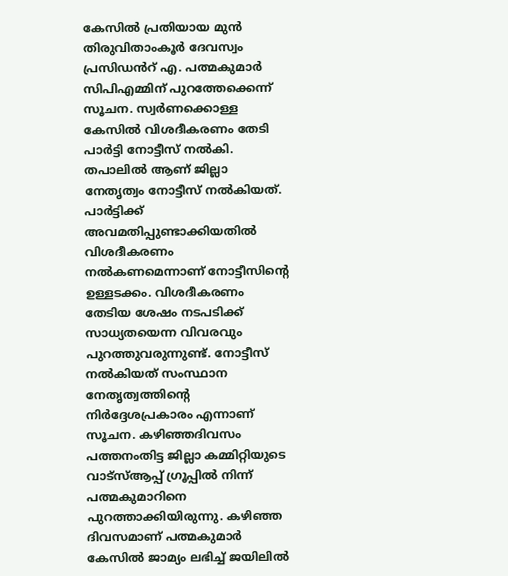കേസിൽ പ്രതിയായ മുൻ തിരുവിതാംകൂർ ദേവസ്വം പ്രസിഡൻറ് എ. പത്മകുമാർ സിപിഎമ്മിന് പുറത്തേക്കെന്ന് സൂചന. സ്വർണക്കൊള്ള കേസിൽ വിശദീകരണം തേടി പാർട്ടി നോട്ടീസ് നൽകി. തപാലിൽ ആണ് ജില്ലാ നേതൃത്വം നോട്ടീസ് നൽകിയത്. പാർട്ടിക്ക് അവമതിപ്പുണ്ടാക്കിയതിൽ വിശദീകരണം നൽകണമെന്നാണ് നോട്ടീസിന്റെ ഉള്ളടക്കം. വിശദീകരണം തേടിയ ശേഷം നടപടിക്ക് സാധ്യതയെന്ന വിവരവും പുറത്തുവരുന്നുണ്ട്. നോട്ടീസ് നൽകിയത് സംസ്ഥാന നേതൃത്വത്തിന്റെ നിർദ്ദേശപ്രകാരം എന്നാണ് സൂചന. കഴിഞ്ഞദിവസം പത്തനംതിട്ട ജില്ലാ കമ്മിറ്റിയുടെ വാട്സ്ആപ്പ് ഗ്രൂപ്പിൽ നിന്ന് പത്മകുമാറിനെ പുറത്താക്കിയിരുന്നു. കഴിഞ്ഞ ദിവസമാണ് പത്മകുമാര്‍ കേസിൽ ജാമ്യം ലഭിച്ച് ജയിലിൽ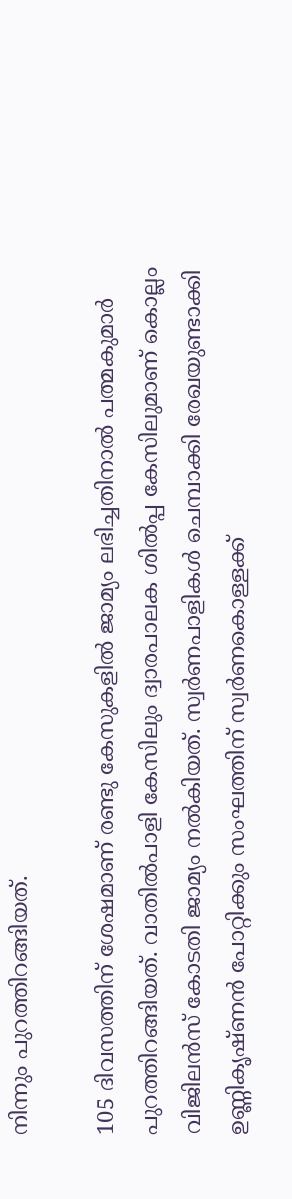നിന്നും പുറത്തിറങ്ങിയത്.

105 ദിവസത്തിന് ശേഷമാണ് രണ്ടു കേസുകളിൽ ജാമ്യം ലഭിച്ചതിനാൽ പത്മകുമാർ പുറത്തിറങ്ങിയത്. വാതിൽപാളി കേസിലും ദ്വാരപാലക ശിൽപ്പ കേസിലുമാണ് കൊല്ലം വിജിലൻസ് കോടതി ജാമ്യം നൽകിയത്. സ്വർണപാളികള്‍ ചെമ്പാക്കി രേഖയുണ്ടാക്കി ഉണ്ണികൃഷ്ണൻ പോറ്റിക്കും സംഘത്തിന് സ്വർണകൊള്ളക്ക്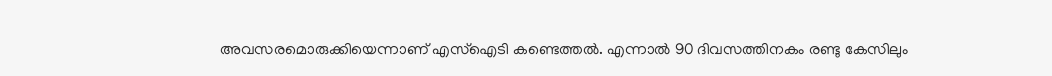അവസരമൊരുക്കിയെന്നാണ് എസ്ഐടി കണ്ടെത്തൽ. എന്നാൽ 90 ദിവസത്തിനകം രണ്ടു കേസിലും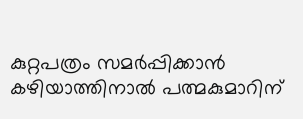കുറ്റപത്രം സമർപ്പിക്കാൻ കഴിയാത്തിനാൽ പത്മകുമാറിന്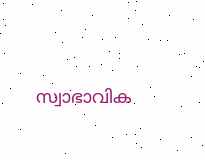സ്വാഭാവിക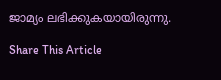ജാമ്യം ലഭിക്കുകയായിരുന്നു.

Share This Article